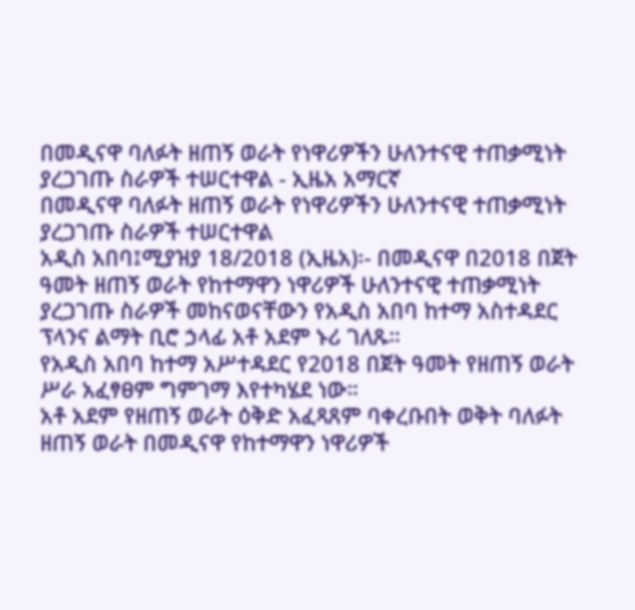በመዲናዋ ባለፉት ዘጠኝ ወራት የነዋሪዎችን ሁለንተናዊ ተጠቃሚነት ያረጋገጡ ስራዎች ተሠርተዋል - ኢዜአ አማርኛ
በመዲናዋ ባለፉት ዘጠኝ ወራት የነዋሪዎችን ሁለንተናዊ ተጠቃሚነት ያረጋገጡ ስራዎች ተሠርተዋል
አዲስ አበባ፤ሚያዝያ 18/2018 (ኢዜአ)፡- በመዲናዋ በ2018 በጀት ዓመት ዘጠኝ ወራት የከተማዋን ነዋሪዎች ሁለንተናዊ ተጠቃሚነት ያረጋገጡ ስራዎች መከናወናቸውን የአዲስ አበባ ከተማ አስተዳደር ፕላንና ልማት ቢሮ ኃላፊ አቶ አደም ኑሪ ገለጹ።
የአዲስ አበባ ከተማ አሥተዳደር የ2018 በጀት ዓመት የዘጠኝ ወራት ሥራ አፈፃፀም ግምገማ እየተካሄደ ነው።
አቶ አደም የዘጠኝ ወራት ዕቅድ አፈጻጸም ባቀረቡበት ወቅት ባለፉት ዘጠኝ ወራት በመዲናዋ የከተማዋን ነዋሪዎች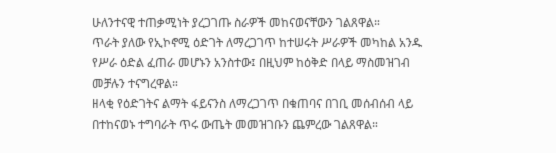ሁለንተናዊ ተጠቃሚነት ያረጋገጡ ስራዎች መከናወናቸውን ገልጸዋል።
ጥራት ያለው የኢኮኖሚ ዕድገት ለማረጋገጥ ከተሠሩት ሥራዎች መካከል አንዱ የሥራ ዕድል ፈጠራ መሆኑን አንስተው፤ በዚህም ከዕቅድ በላይ ማስመዝገብ መቻሉን ተናግረዋል።
ዘላቂ የዕድገትና ልማት ፋይናንስ ለማረጋገጥ በቁጠባና በገቢ መሰብሰብ ላይ በተከናወኑ ተግባራት ጥሩ ውጤት መመዝገቡን ጨምረው ገልጸዋል።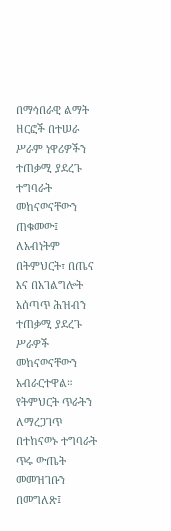በማኅበራዊ ልማት ዘርፎች በተሠራ ሥራም ነዋሪዎችን ተጠቃሚ ያደረጉ ተግባራት መከናወናቸውን ጠቁመው፤ ለአብነትም በትምህርት፣ በጤና እና በአገልግሎት አሰጣጥ ሕዝብን ተጠቃሚ ያደረጉ ሥራዎች መከናወናቸውን አብራርተዋል።
የትምህርት ጥራትን ለማረጋገጥ በተከናወኑ ተግባራት ጥሩ ውጤት መመዝገቡን በመግለጽ፤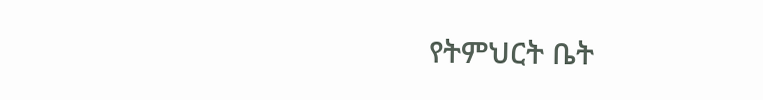የትምህርት ቤት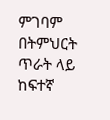ምገባም በትምህርት ጥራት ላይ ከፍተኛ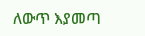ለውጥ እያመጣ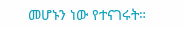መሆኑን ነው የተናገሩት።